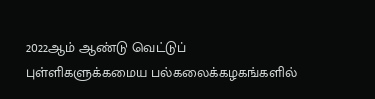2022ஆம் ஆண்டு வெட்டுப் புள்ளிகளுக்கமைய பல்கலைக்கழகங்களில்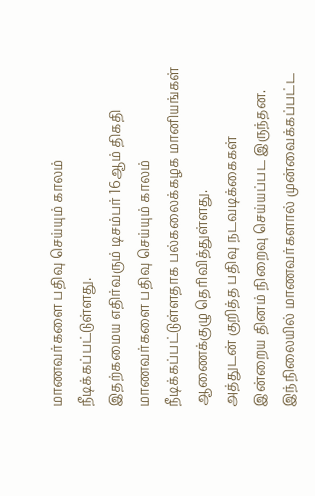மாணவர்களை பதிவு செய்யும் காலம் நீடிக்கப்பட்டுள்ளது.
இதற்கமைய எதிர்வரும் டிசம்பர் 16ஆம் திகதி மாணவர்களை பதிவு செய்யும் காலம் நீடிக்கப்பட்டுள்ளதாக பல்கலைக்கழக மானியங்கள் ஆணைக்குழு தெரிவித்துள்ளது.
அத்துடன் குறித்த பதிவு நடவடிக்கைகள் இன்றைய தினம் நிறைவு செய்யப்பட இருந்தன.
இந்நிலையில் மாணவர்களால் முன்வைக்கப்பட்ட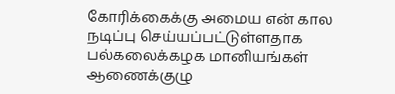கோரிக்கைக்கு அமைய என் கால நடிப்பு செய்யப்பட்டுள்ளதாக பல்கலைக்கழக மானியங்கள் ஆணைக்குழு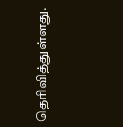தெரிவித்துள்ளது.